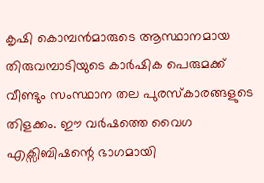കൃഷി കൊമ്പൻമാരുടെ ആസ്ഥാനമായ തിരുവമ്പാടിയുടെ കാർഷിക പെരുമക്ക് വീണ്ടും സംസ്ഥാന തല പുരസ്കാരങ്ങളുടെ തിളക്കം. ഈ വർഷത്തെ വൈഗ എക്സിബിഷന്റെ ഭാഗമായി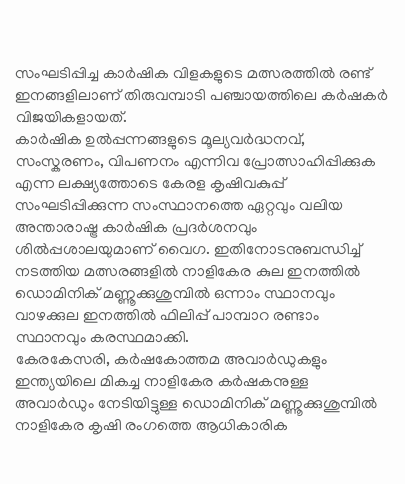സംഘടിപ്പിച്ച കാർഷിക വിളകളുടെ മത്സരത്തിൽ രണ്ട് ഇനങ്ങളിലാണ് തിരുവമ്പാടി പഞ്ചായത്തിലെ കർഷകർ വിജയികളായത്.
കാർഷിക ഉൽപ്പന്നങ്ങളുടെ മൂല്യവർദ്ധനവ്, സംസ്കരണം, വിപണനം എന്നിവ പ്രോത്സാഹിപ്പിക്കുക എന്ന ലക്ഷ്യത്തോടെ കേരള കൃഷിവകുപ്പ് സംഘടിപ്പിക്കുന്ന സംസ്ഥാനത്തെ ഏറ്റവും വലിയ അന്താരാഷ്ട്ര കാർഷിക പ്രദർശനവും ശിൽപ്പശാലയുമാണ് വൈഗ. ഇതിനോടനുബന്ധിച്ച് നടത്തിയ മത്സരങ്ങളിൽ നാളികേര കുല ഇനത്തിൽ ഡൊമിനിക് മണ്ണൂക്കുശുമ്പിൽ ഒന്നാം സ്ഥാനവും വാഴക്കുല ഇനത്തിൽ ഫിലിപ്പ് പാമ്പാറ രണ്ടാം സ്ഥാനവും കരസ്ഥമാക്കി.
കേരകേസരി, കർഷകോത്തമ അവാർഡുകളും ഇന്ത്യയിലെ മികച്ച നാളികേര കർഷകനുള്ള അവാർഡും നേടിയിട്ടുള്ള ഡൊമിനിക് മണ്ണൂക്കുശുമ്പിൽ നാളികേര കൃഷി രംഗത്തെ ആധികാരിക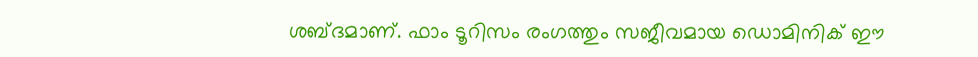ശബ്ദമാണ്. ഫാം ടൂറിസം രംഗത്തും സജീവമായ ഡൊമിനിക് ഈ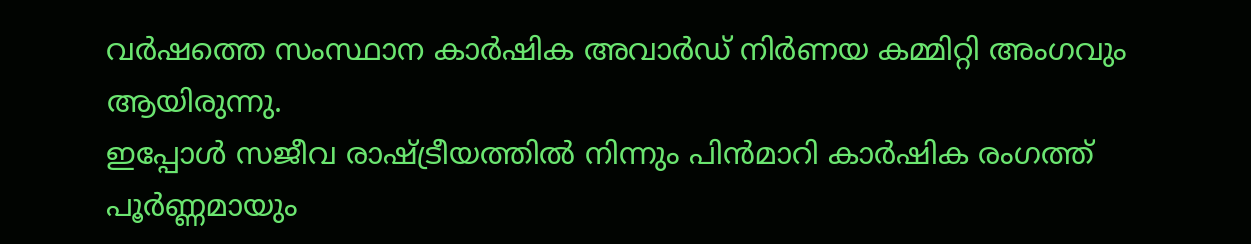വർഷത്തെ സംസ്ഥാന കാർഷിക അവാർഡ് നിർണയ കമ്മിറ്റി അംഗവും ആയിരുന്നു.
ഇപ്പോൾ സജീവ രാഷ്ട്രീയത്തിൽ നിന്നും പിൻമാറി കാർഷിക രംഗത്ത് പൂർണ്ണമായും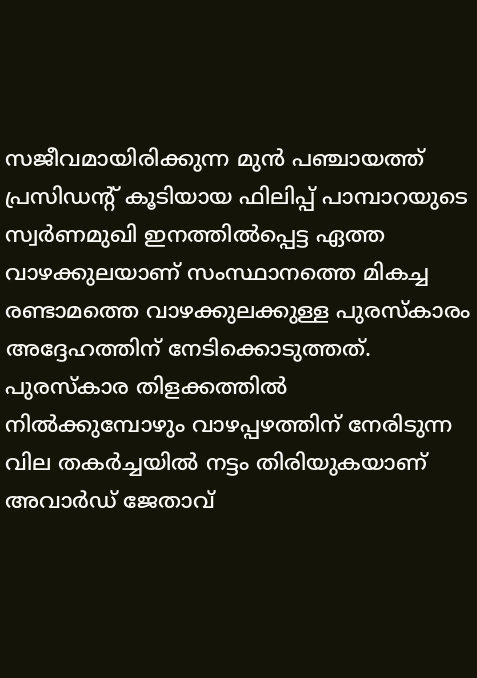സജീവമായിരിക്കുന്ന മുൻ പഞ്ചായത്ത് പ്രസിഡൻ്റ് കൂടിയായ ഫിലിപ്പ് പാമ്പാറയുടെ സ്വർണമുഖി ഇനത്തിൽപ്പെട്ട ഏത്ത വാഴക്കുലയാണ് സംസ്ഥാനത്തെ മികച്ച രണ്ടാമത്തെ വാഴക്കുലക്കുള്ള പുരസ്കാരം അദ്ദേഹത്തിന് നേടിക്കൊടുത്തത്.
പുരസ്കാര തിളക്കത്തിൽ നിൽക്കുമ്പോഴും വാഴപ്പഴത്തിന് നേരിടുന്ന വില തകർച്ചയിൽ നട്ടം തിരിയുകയാണ് അവാർഡ് ജേതാവ്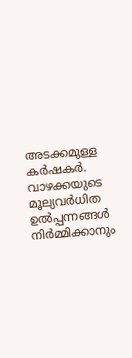അടക്കമുള്ള കർഷകർ. വാഴക്കയുടെ മൂല്യവർധിത ഉൽപ്പന്നങ്ങൾ നിർമ്മിക്കാനും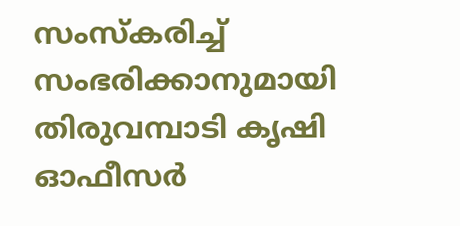സംസ്കരിച്ച് സംഭരിക്കാനുമായി തിരുവമ്പാടി കൃഷി ഓഫീസർ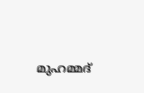മുഹമ്മദ്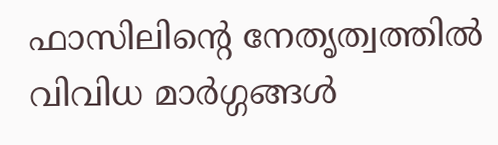ഫാസിലിൻ്റെ നേതൃത്വത്തിൽ വിവിധ മാർഗ്ഗങ്ങൾ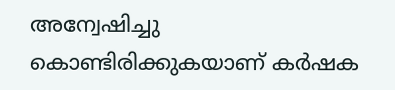അന്വേഷിച്ചു കൊണ്ടിരിക്കുകയാണ് കർഷക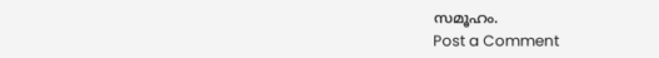സമൂഹം.
Post a Comment